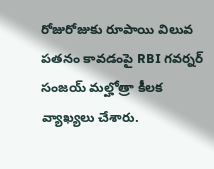రోజురోజుకు రూపాయి విలువ పతనం కావడంపై RBI గవర్నర్ సంజయ్ మల్హోత్రా కీలక వ్యాఖ్యలు చేశారు.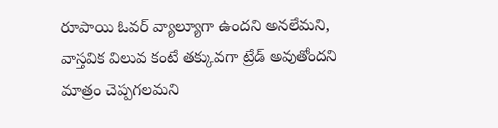రూపాయి ఓవర్ వ్యాల్యూగా ఉందని అనలేమని, వాస్తవిక విలువ కంటే తక్కువగా ట్రేడ్ అవుతోందని మాత్రం చెప్పగలమని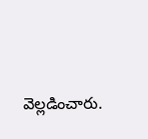వెల్లడించారు.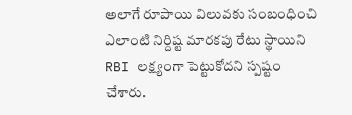అలాగే రూపాయి విలువకు సంబంధించి ఎలాంటి నిర్దిష్ట మారకపు రేటు స్థాయిని RBI లక్ష్యంగా పెట్టుకోదని స్పష్టం చేశారు.